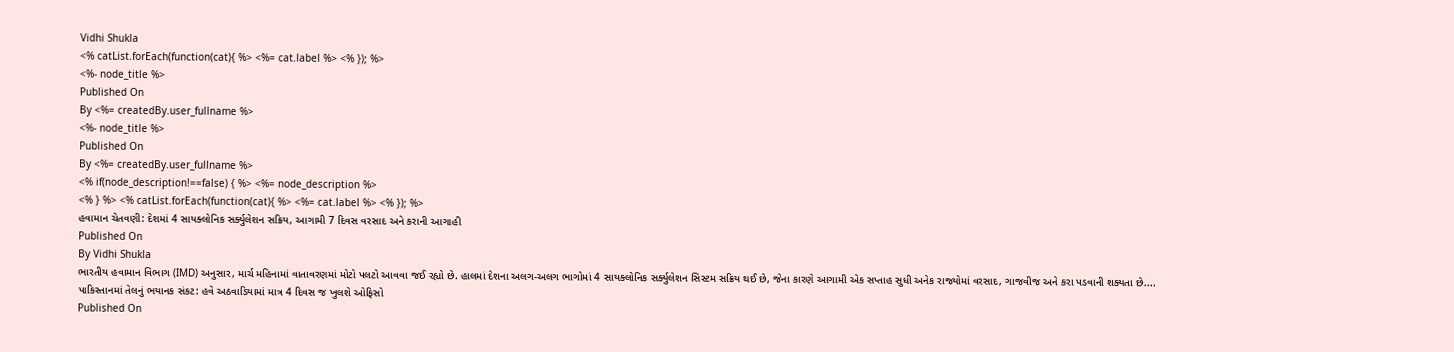Vidhi Shukla
<% catList.forEach(function(cat){ %> <%= cat.label %> <% }); %>
<%- node_title %>
Published On
By <%= createdBy.user_fullname %>
<%- node_title %>
Published On
By <%= createdBy.user_fullname %>
<% if(node_description!==false) { %> <%= node_description %>
<% } %> <% catList.forEach(function(cat){ %> <%= cat.label %> <% }); %>
હવામાન ચેતવણી: દેશમાં 4 સાયક્લોનિક સર્ક્યુલેશન સક્રિય, આગામી 7 દિવસ વરસાદ અને કરાની આગાહી
Published On
By Vidhi Shukla
ભારતીય હવામાન વિભાગ (IMD) અનુસાર, માર્ચ મહિનામાં વાતાવરણમાં મોટો પલટો આવવા જઈ રહ્યો છે. હાલમાં દેશના અલગ-અલગ ભાગોમાં 4 સાયક્લોનિક સર્ક્યુલેશન સિસ્ટમ સક્રિય થઈ છે, જેના કારણે આગામી એક સપ્તાહ સુધી અનેક રાજ્યોમાં વરસાદ, ગાજવીજ અને કરા પડવાની શક્યતા છે....
પાકિસ્તાનમાં તેલનું ભયાનક સંકટ: હવે અઠવાડિયામાં માત્ર 4 દિવસ જ ખુલશે ઓફિસો
Published On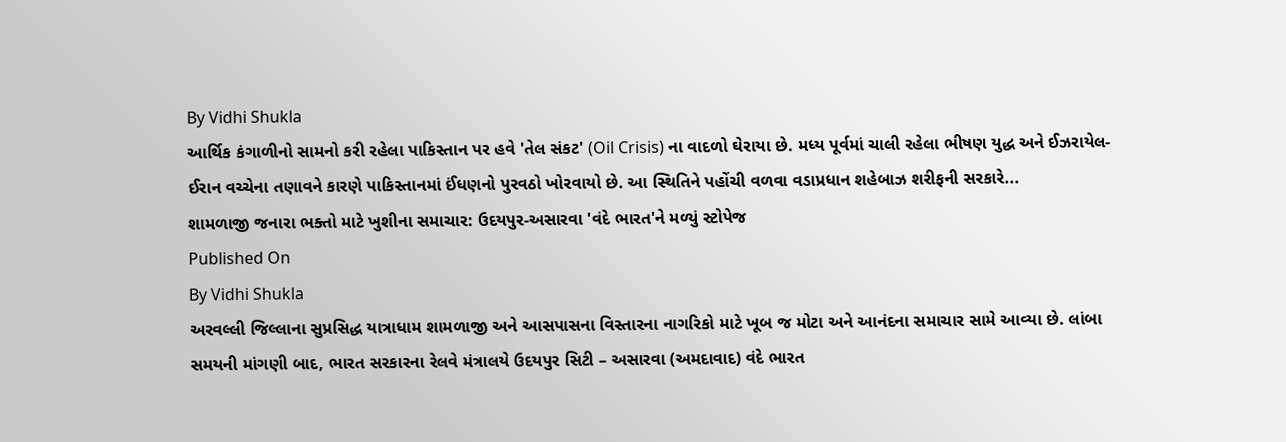By Vidhi Shukla
આર્થિક કંગાળીનો સામનો કરી રહેલા પાકિસ્તાન પર હવે 'તેલ સંકટ' (Oil Crisis) ના વાદળો ઘેરાયા છે. મધ્ય પૂર્વમાં ચાલી રહેલા ભીષણ યુદ્ધ અને ઈઝરાયેલ-ઈરાન વચ્ચેના તણાવને કારણે પાકિસ્તાનમાં ઈંધણનો પુરવઠો ખોરવાયો છે. આ સ્થિતિને પહોંચી વળવા વડાપ્રધાન શહેબાઝ શરીફની સરકારે...
શામળાજી જનારા ભક્તો માટે ખુશીના સમાચાર: ઉદયપુર-અસારવા 'વંદે ભારત'ને મળ્યું સ્ટોપેજ
Published On
By Vidhi Shukla
અરવલ્લી જિલ્લાના સુપ્રસિદ્ધ યાત્રાધામ શામળાજી અને આસપાસના વિસ્તારના નાગરિકો માટે ખૂબ જ મોટા અને આનંદના સમાચાર સામે આવ્યા છે. લાંબા સમયની માંગણી બાદ, ભારત સરકારના રેલવે મંત્રાલયે ઉદયપુર સિટી – અસારવા (અમદાવાદ) વંદે ભારત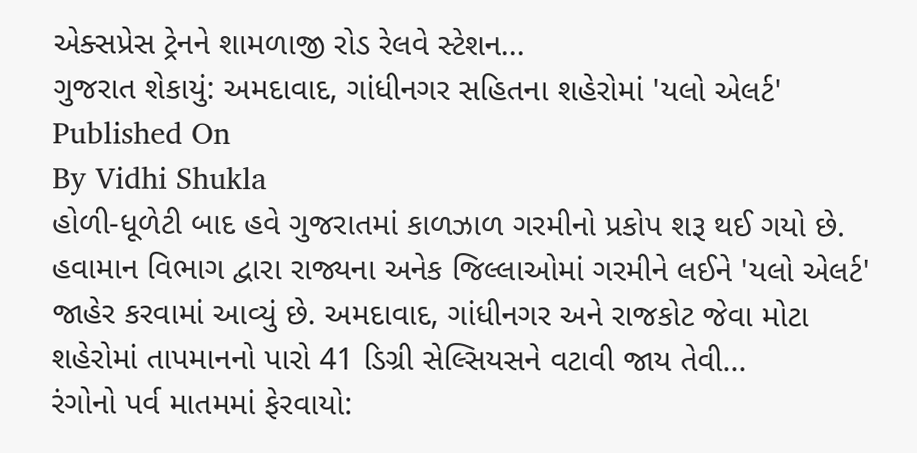એક્સપ્રેસ ટ્રેનને શામળાજી રોડ રેલવે સ્ટેશન...
ગુજરાત શેકાયું: અમદાવાદ, ગાંધીનગર સહિતના શહેરોમાં 'યલો એલર્ટ'
Published On
By Vidhi Shukla
હોળી-ધૂળેટી બાદ હવે ગુજરાતમાં કાળઝાળ ગરમીનો પ્રકોપ શરૂ થઈ ગયો છે. હવામાન વિભાગ દ્વારા રાજ્યના અનેક જિલ્લાઓમાં ગરમીને લઈને 'યલો એલર્ટ' જાહેર કરવામાં આવ્યું છે. અમદાવાદ, ગાંધીનગર અને રાજકોટ જેવા મોટા શહેરોમાં તાપમાનનો પારો 41 ડિગ્રી સેલ્સિયસને વટાવી જાય તેવી...
રંગોનો પર્વ માતમમાં ફેરવાયો: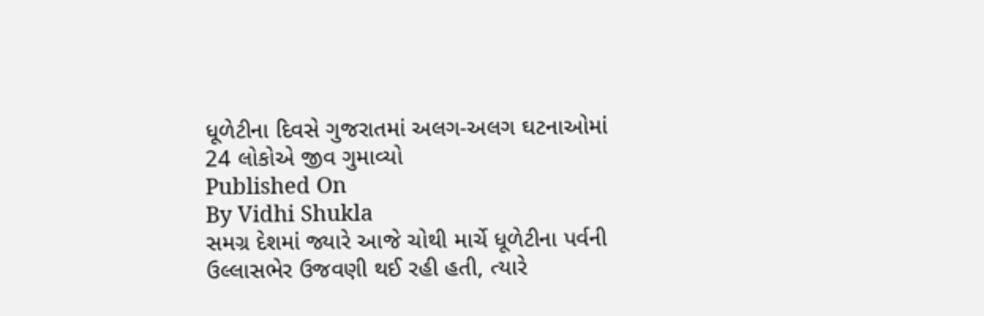ધૂળેટીના દિવસે ગુજરાતમાં અલગ-અલગ ઘટનાઓમાં 24 લોકોએ જીવ ગુમાવ્યો
Published On
By Vidhi Shukla
સમગ્ર દેશમાં જ્યારે આજે ચોથી માર્ચે ધૂળેટીના પર્વની ઉલ્લાસભેર ઉજવણી થઈ રહી હતી, ત્યારે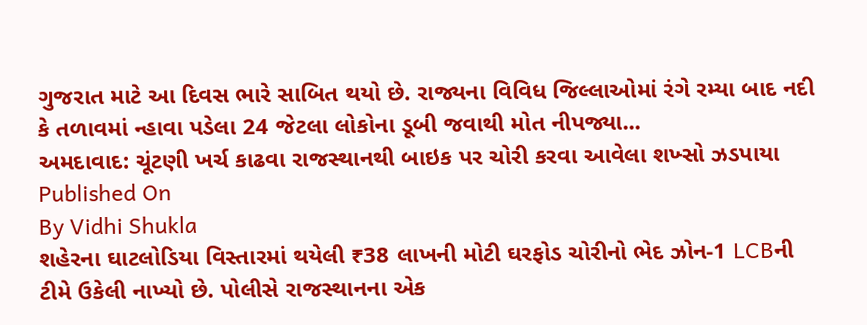ગુજરાત માટે આ દિવસ ભારે સાબિત થયો છે. રાજ્યના વિવિધ જિલ્લાઓમાં રંગે રમ્યા બાદ નદી કે તળાવમાં ન્હાવા પડેલા 24 જેટલા લોકોના ડૂબી જવાથી મોત નીપજ્યા...
અમદાવાદ: ચૂંટણી ખર્ચ કાઢવા રાજસ્થાનથી બાઇક પર ચોરી કરવા આવેલા શખ્સો ઝડપાયા
Published On
By Vidhi Shukla
શહેરના ઘાટલોડિયા વિસ્તારમાં થયેલી ₹38 લાખની મોટી ઘરફોડ ચોરીનો ભેદ ઝોન-1 LCBની ટીમે ઉકેલી નાખ્યો છે. પોલીસે રાજસ્થાનના એક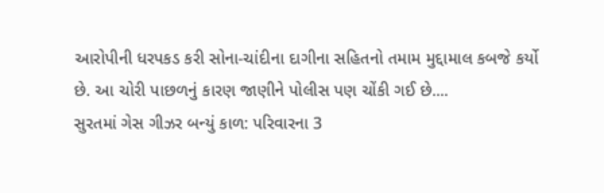આરોપીની ધરપકડ કરી સોના-ચાંદીના દાગીના સહિતનો તમામ મુદ્દામાલ કબજે કર્યો છે. આ ચોરી પાછળનું કારણ જાણીને પોલીસ પણ ચોંકી ગઈ છે....
સુરતમાં ગેસ ગીઝર બન્યું કાળ: પરિવારના 3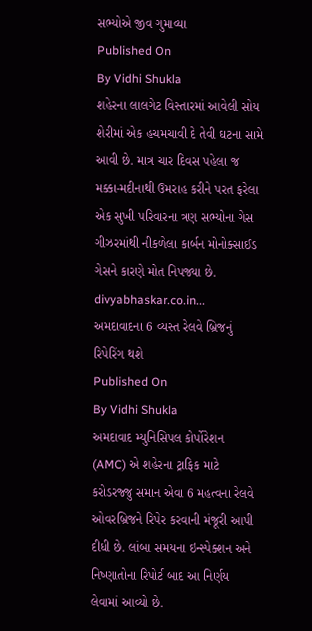સભ્યોએ જીવ ગુમાવ્યા
Published On
By Vidhi Shukla
શહેરના લાલગેટ વિસ્તારમાં આવેલી સોય શેરીમાં એક હચમચાવી દે તેવી ઘટના સામે આવી છે. માત્ર ચાર દિવસ પહેલા જ મક્કા-મદીનાથી ઉમરાહ કરીને પરત ફરેલા એક સુખી પરિવારના ત્રણ સભ્યોના ગેસ ગીઝરમાંથી નીકળેલા કાર્બન મોનોક્સાઈડ ગેસને કારણે મોત નિપજ્યા છે. divyabhaskar.co.in...
અમદાવાદના 6 વ્યસ્ત રેલવે બ્રિજનું રિપેરિંગ થશે
Published On
By Vidhi Shukla
અમદાવાદ મ્યુનિસિપલ કોર્પોરેશન (AMC) એ શહેરના ટ્રાફિક માટે કરોડરજ્જુ સમાન એવા 6 મહત્વના રેલવે ઓવરબ્રિજને રિપેર કરવાની મંજૂરી આપી દીધી છે. લાંબા સમયના ઇન્સ્પેક્શન અને નિષ્ણાતોના રિપોર્ટ બાદ આ નિર્ણય લેવામાં આવ્યો છે.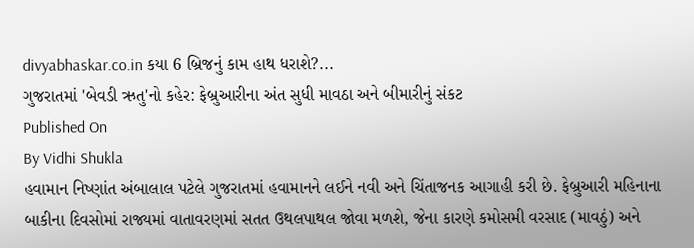divyabhaskar.co.in કયા 6 બ્રિજનું કામ હાથ ધરાશે?...
ગુજરાતમાં 'બેવડી ઋતુ'નો કહેર: ફેબ્રુઆરીના અંત સુધી માવઠા અને બીમારીનું સંકટ
Published On
By Vidhi Shukla
હવામાન નિષ્ણાંત અંબાલાલ પટેલે ગુજરાતમાં હવામાનને લઈને નવી અને ચિંતાજનક આગાહી કરી છે. ફેબ્રુઆરી મહિનાના બાકીના દિવસોમાં રાજ્યમાં વાતાવરણમાં સતત ઉથલપાથલ જોવા મળશે, જેના કારણે કમોસમી વરસાદ (માવઠું) અને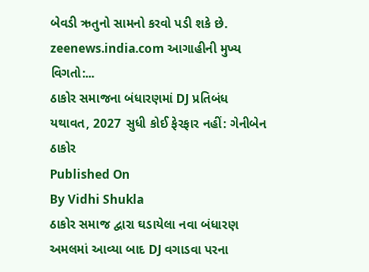બેવડી ઋતુનો સામનો કરવો પડી શકે છે. zeenews.india.com આગાહીની મુખ્ય વિગતો:...
ઠાકોર સમાજના બંધારણમાં DJ પ્રતિબંધ યથાવત, 2027 સુધી કોઈ ફેરફાર નહીં: ગેનીબેન ઠાકોર
Published On
By Vidhi Shukla
ઠાકોર સમાજ દ્વારા ઘડાયેલા નવા બંધારણ અમલમાં આવ્યા બાદ DJ વગાડવા પરના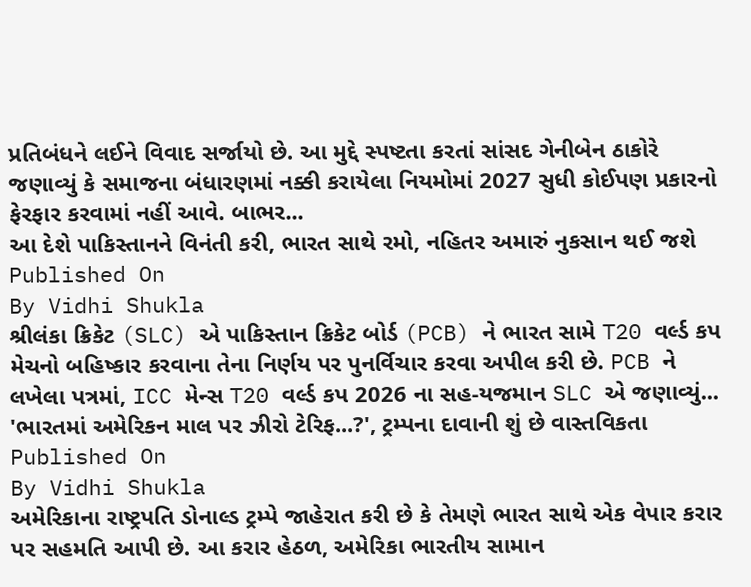પ્રતિબંધને લઈને વિવાદ સર્જાયો છે. આ મુદ્દે સ્પષ્ટતા કરતાં સાંસદ ગેનીબેન ઠાકોરે જણાવ્યું કે સમાજના બંધારણમાં નક્કી કરાયેલા નિયમોમાં 2027 સુધી કોઈપણ પ્રકારનો ફેરફાર કરવામાં નહીં આવે. બાભર...
આ દેશે પાકિસ્તાનને વિનંતી કરી, ભારત સાથે રમો, નહિતર અમારું નુકસાન થઈ જશે
Published On
By Vidhi Shukla
શ્રીલંકા ક્રિકેટ (SLC) એ પાકિસ્તાન ક્રિકેટ બોર્ડ (PCB) ને ભારત સામે T20 વર્લ્ડ કપ મેચનો બહિષ્કાર કરવાના તેના નિર્ણય પર પુનર્વિચાર કરવા અપીલ કરી છે. PCB ને લખેલા પત્રમાં, ICC મેન્સ T20 વર્લ્ડ કપ 2026 ના સહ-યજમાન SLC એ જણાવ્યું...
'ભારતમાં અમેરિકન માલ પર ઝીરો ટેરિફ...?', ટ્રમ્પના દાવાની શું છે વાસ્તવિકતા
Published On
By Vidhi Shukla
અમેરિકાના રાષ્ટ્રપતિ ડોનાલ્ડ ટ્રમ્પે જાહેરાત કરી છે કે તેમણે ભારત સાથે એક વેપાર કરાર પર સહમતિ આપી છે. આ કરાર હેઠળ, અમેરિકા ભારતીય સામાન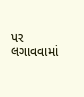પર લગાવવામાં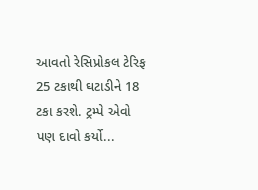આવતો રેસિપ્રોકલ ટેરિફ 25 ટકાથી ઘટાડીને 18 ટકા કરશે. ટ્રમ્પે એવો પણ દાવો કર્યો...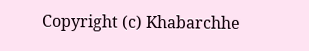Copyright (c) Khabarchhe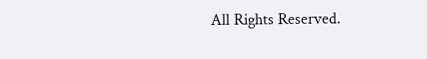All Rights Reserved.